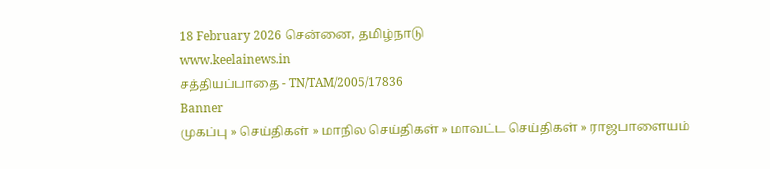18 February 2026 சென்னை, தமிழ்நாடு
www.keelainews.in
சத்தியப்பாதை - TN/TAM/2005/17836
Banner
முகப்பு » செய்திகள் » மாநில செய்திகள் » மாவட்ட செய்திகள் » ராஜபாளையம்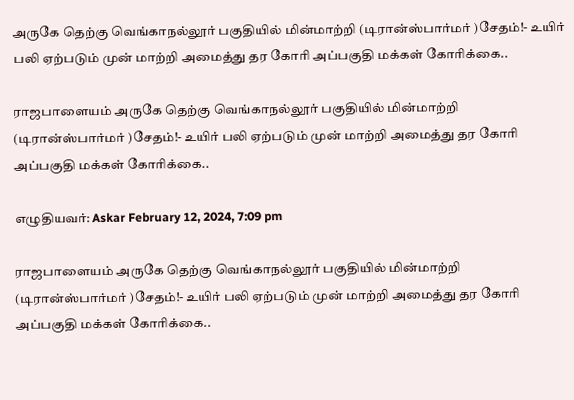அருகே தெற்கு வெங்காநல்லூர் பகுதியில் மின்மாற்றி (டிரான்ஸ்பார்மர் )சேதம்!- உயிர் பலி ஏற்படும் முன் மாற்றி அமைத்து தர கோரி அப்பகுதி மக்கள் கோரிக்கை..

ராஜபாளையம் அருகே தெற்கு வெங்காநல்லூர் பகுதியில் மின்மாற்றி (டிரான்ஸ்பார்மர் )சேதம்!- உயிர் பலி ஏற்படும் முன் மாற்றி அமைத்து தர கோரி அப்பகுதி மக்கள் கோரிக்கை..

எழுதியவர்: Askar February 12, 2024, 7:09 pm

ராஜபாளையம் அருகே தெற்கு வெங்காநல்லூர் பகுதியில் மின்மாற்றி (டிரான்ஸ்பார்மர் )சேதம்!- உயிர் பலி ஏற்படும் முன் மாற்றி அமைத்து தர கோரி அப்பகுதி மக்கள் கோரிக்கை..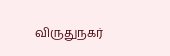விருதுநகர்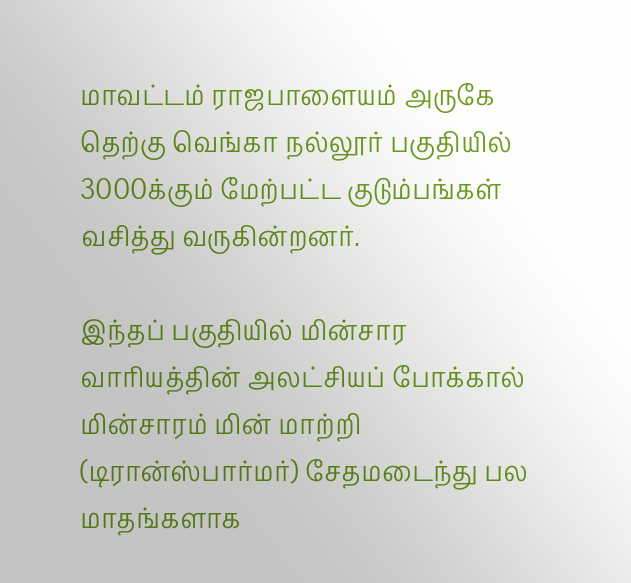மாவட்டம் ராஜபாளையம் அருகே தெற்கு வெங்கா நல்லூர் பகுதியில் 3000க்கும் மேற்பட்ட குடும்பங்கள் வசித்து வருகின்றனர்.

இந்தப் பகுதியில் மின்சார வாரியத்தின் அலட்சியப் போக்கால் மின்சாரம் மின் மாற்றி (டிரான்ஸ்பார்மர்) சேதமடைந்து பல மாதங்களாக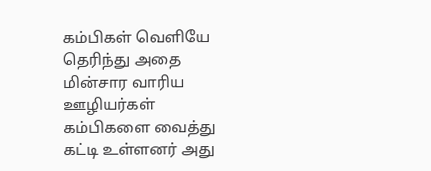கம்பிகள் வெளியே தெரிந்து அதை மின்சார வாரிய ஊழியர்கள் கம்பிகளை வைத்து கட்டி உள்ளனர் அது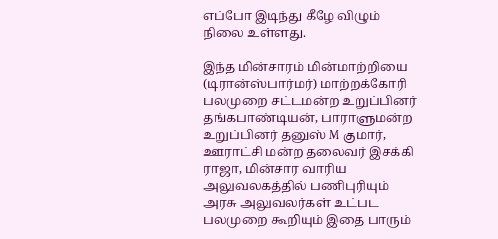எப்போ இடிந்து கீழே விழும் நிலை உள்ளது.

இந்த மின்சாரம் மின்மாற்றியை (டிரான்ஸ்பார்மர்) மாற்றக்கோரி பலமுறை சட்டமன்ற உறுப்பினர் தங்கபாண்டியன், பாராளுமன்ற உறுப்பினர் தனுஸ் M குமார், ஊராட்சி மன்ற தலைவர் இசக்கி ராஜா, மின்சார வாரிய அலுவலகத்தில் பணிபுரியும் அரசு அலுவலர்கள் உட்பட பலமுறை கூறியும் இதை பாரும்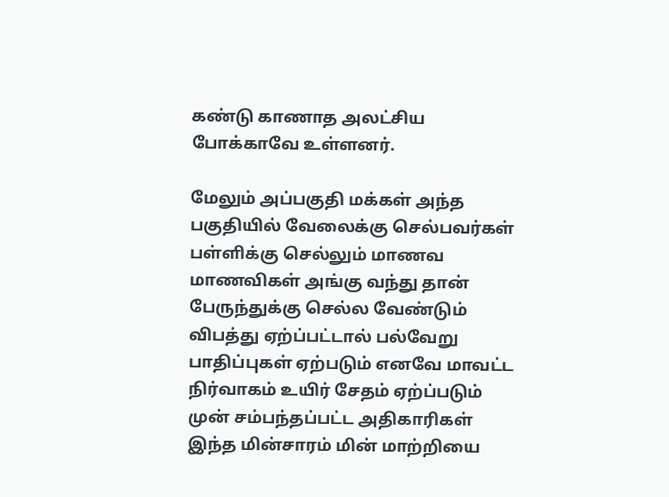கண்டு காணாத அலட்சிய போக்காவே உள்ளனர்.

மேலும் அப்பகுதி மக்கள் அந்த பகுதியில் வேலைக்கு செல்பவர்கள் பள்ளிக்கு செல்லும் மாணவ மாணவிகள் அங்கு வந்து தான் பேருந்துக்கு செல்ல வேண்டும் விபத்து ஏற்ப்பட்டால் பல்வேறு பாதிப்புகள் ஏற்படும் எனவே மாவட்ட நிர்வாகம் உயிர் சேதம் ஏற்ப்படும் முன் சம்பந்தப்பட்ட அதிகாரிகள் இந்த மின்சாரம் மின் மாற்றியை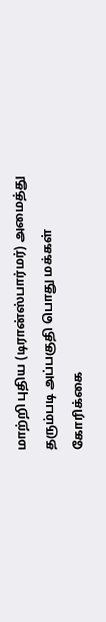மாற்றி புதிய (டிரான்ஸ்பார்மர்) அமைத்து தரும்படி அப்பகுதி பொது மக்கள் கோரிக்கை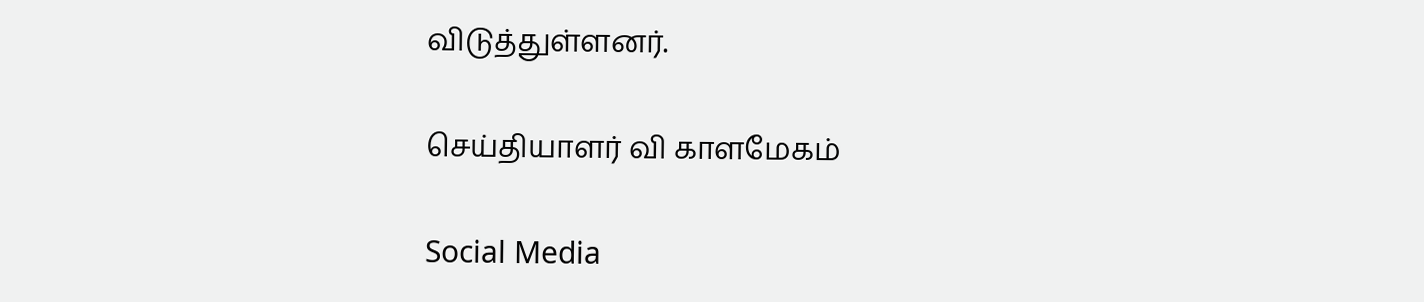விடுத்துள்ளனர்.

செய்தியாளர் வி காளமேகம்

Social Media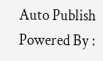Auto Publish Powered By :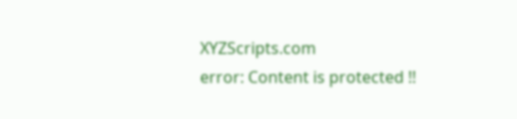XYZScripts.com
error: Content is protected !!